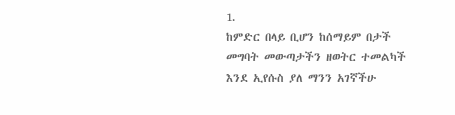1.
ከምድር በላይ ቢሆን ከሰማይም በታች
መግባት መውጣታችን ዘወትር ተመልካች
እንደ ኢየሱስ ያለ ማንን አገኛችሁ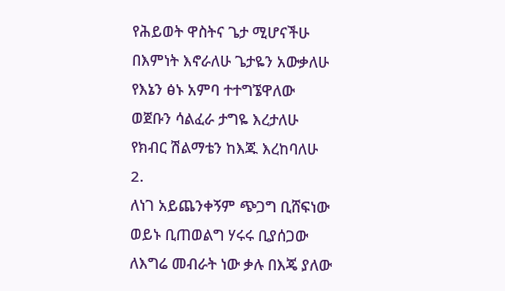የሕይወት ዋስትና ጌታ ሚሆናችሁ
በእምነት እኖራለሁ ጌታዬን አውቃለሁ
የእኔን ፅኑ አምባ ተተግኜዋለው
ወጀቡን ሳልፈራ ታግዬ እረታለሁ
የክብር ሽልማቴን ከእጁ እረከባለሁ
2.
ለነገ አይጨንቀኝም ጭጋግ ቢሸፍነው
ወይኑ ቢጠወልግ ሃሩሩ ቢያሰጋው
ለእግሬ መብራት ነው ቃሉ በእጄ ያለው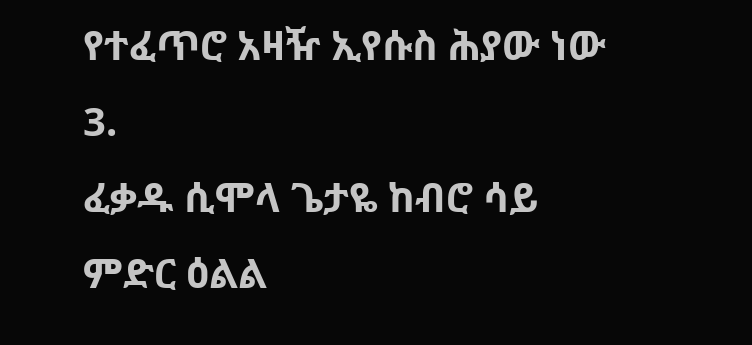የተፈጥሮ አዛዥ ኢየሱስ ሕያው ነው
3.
ፈቃዱ ሲሞላ ጌታዬ ከብሮ ሳይ
ምድር ዕልል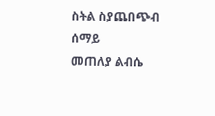ስትል ስያጨበጭብ ሰማይ
መጠለያ ልብሴ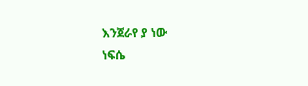እንጀራየ ያ ነው
ነፍሴ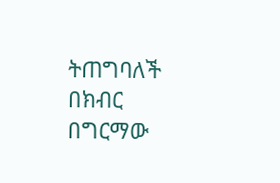ትጠግባለች በክብር በግርማው